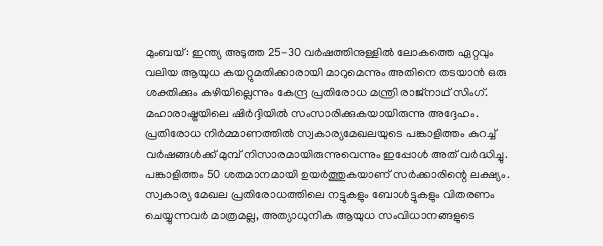മുംബയ്: ഇന്ത്യ അടുത്ത 25-30 വർഷത്തിനുള്ളിൽ ലോകത്തെ ഏറ്റവും വലിയ ആയുധ കയറ്റുമതിക്കാരായി മാറുമെന്നും അതിനെ തടയാൻ ഒരു ശക്തിക്കും കഴിയില്ലെന്നും കേന്ദ്ര പ്രതിരോധ മന്ത്രി രാജ്നാഥ് സിംഗ്. മഹാരാഷ്ട്രയിലെ ഷിർദ്ദിയിൽ സംസാരിക്കുകയായിരുന്നു അദ്ദേഹം. പ്രതിരോധ നിർമ്മാണത്തിൽ സ്വകാര്യമേഖലയുടെ പങ്കാളിത്തം കുറച്ച് വർഷങ്ങൾക്ക് മുമ്പ് നിസാരമായിരുന്നുവെന്നും ഇപ്പോൾ അത് വർദ്ധിച്ചു. പങ്കാളിത്തം 50 ശതമാനമായി ഉയർത്തുകയാണ് സർക്കാരിന്റെ ലക്ഷ്യം. സ്വകാര്യ മേഖല പ്രതിരോധത്തിലെ നട്ടുകളും ബോൾട്ടുകളും വിതരണം ചെയ്യുന്നവർ മാത്രമല്ല, അത്യാധുനിക ആയുധ സംവിധാനങ്ങളുടെ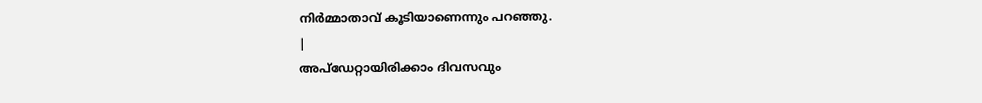നിർമ്മാതാവ് കൂടിയാണെന്നും പറഞ്ഞു.
|
അപ്ഡേറ്റായിരിക്കാം ദിവസവും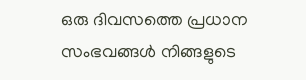ഒരു ദിവസത്തെ പ്രധാന സംഭവങ്ങൾ നിങ്ങളുടെ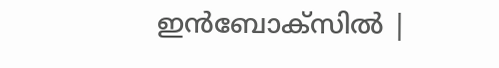ഇൻബോക്സിൽ |